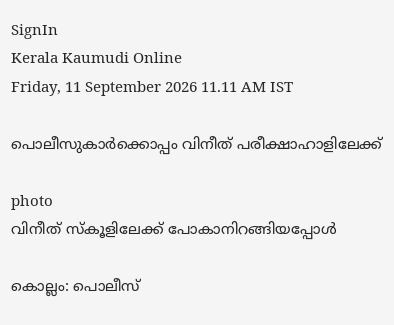SignIn
Kerala Kaumudi Online
Friday, 11 September 2026 11.11 AM IST

പൊലീസുകാർക്കൊപ്പം വിനീത് പരീക്ഷാഹാളിലേക്ക്

photo
വിനീത് സ്കൂളിലേക്ക് പോകാനിറങ്ങിയപ്പോൾ

കൊല്ലം: പൊലീസ്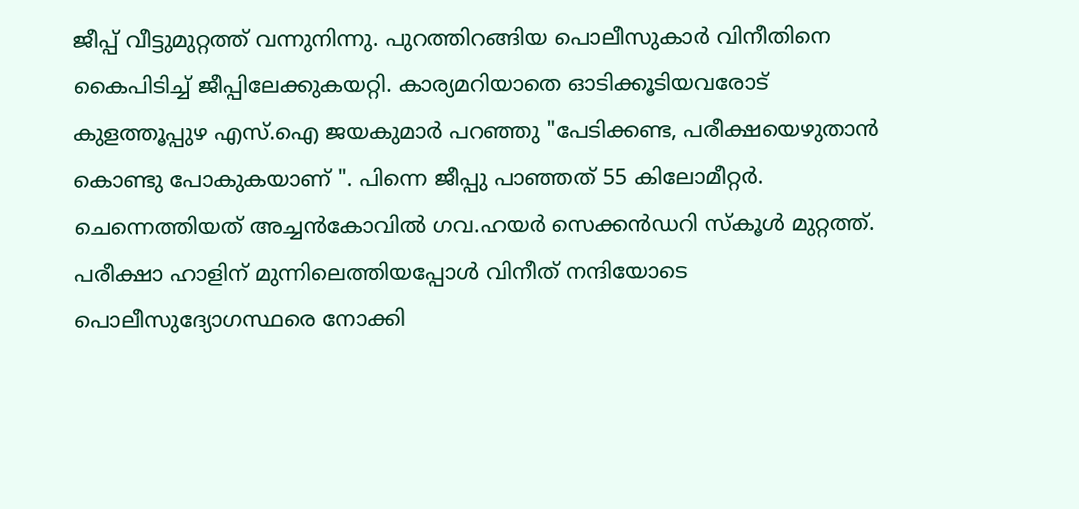ജീപ്പ് വീട്ടുമുറ്റത്ത് വന്നുനിന്നു. പുറത്തിറങ്ങിയ പൊലീസുകാർ വിനീതിനെ കൈപിടിച്ച് ജീപ്പിലേക്കുകയറ്റി. കാര്യമറിയാതെ ഓടിക്കൂടിയവരോട് കുളത്തൂപ്പുഴ എസ്.ഐ ജയകുമാർ പറഞ്ഞു "പേടിക്കണ്ട, പരീക്ഷയെഴുതാൻ കൊണ്ടു പോകുകയാണ് ". പിന്നെ ജീപ്പു പാഞ്ഞത് 55 കിലോമീറ്റർ. ചെന്നെത്തിയത് അച്ചൻകോവിൽ ഗവ.ഹയർ സെക്കൻഡറി സ്കൂൾ മുറ്റത്ത്. പരീക്ഷാ ഹാളിന് മുന്നിലെത്തിയപ്പോൾ വിനീത് നന്ദിയോടെ പൊലീസുദ്യോഗസ്ഥരെ നോക്കി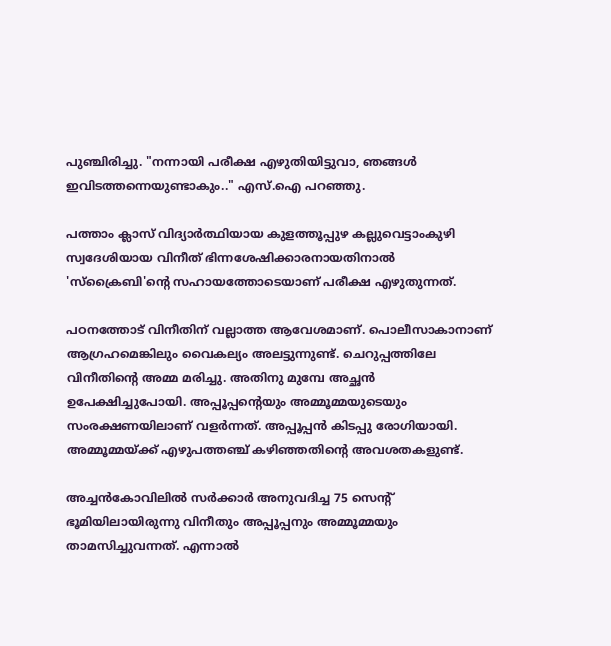പുഞ്ചിരിച്ചു. "നന്നായി പരീക്ഷ എഴുതിയിട്ടുവാ, ഞങ്ങൾ ഇവിടത്തന്നെയുണ്ടാകും.." എസ്.ഐ പറഞ്ഞു.

പത്താം ക്ലാസ് വിദ്യാർത്ഥിയായ കുളത്തൂപ്പുഴ കല്ലുവെട്ടാംകുഴി സ്വദേശിയായ വിനീത് ഭിന്നശേഷിക്കാരനായതിനാൽ 'സ്ക്രൈബി'ന്റെ സഹായത്തോടെയാണ് പരീക്ഷ എഴുതുന്നത്.

പഠനത്തോട് വിനീതിന് വല്ലാത്ത ആവേശമാണ്. പൊലീസാകാനാണ് ആഗ്രഹമെങ്കിലും വൈകല്യം അലട്ടുന്നുണ്ട്. ചെറുപ്പത്തിലേ വിനീതിന്റെ അമ്മ മരിച്ചു. അതിനു മുമ്പേ അച്ഛൻ ഉപേക്ഷിച്ചുപോയി. അപ്പൂപ്പന്റെയും അമ്മൂമ്മയുടെയും സംരക്ഷണയിലാണ് വളർന്നത്. അപ്പൂപ്പൻ കിടപ്പു രോഗിയായി. അമ്മൂമ്മയ്ക്ക് എഴുപത്തഞ്ച് കഴിഞ്ഞതിന്റെ അവശതകളുണ്ട്.

അച്ചൻകോവിലിൽ സർക്കാർ അനുവദിച്ച 75 സെന്റ് ഭൂമിയിലായിരുന്നു വിനീതും അപ്പൂപ്പനും അമ്മൂമ്മയും താമസിച്ചുവന്നത്. എന്നാൽ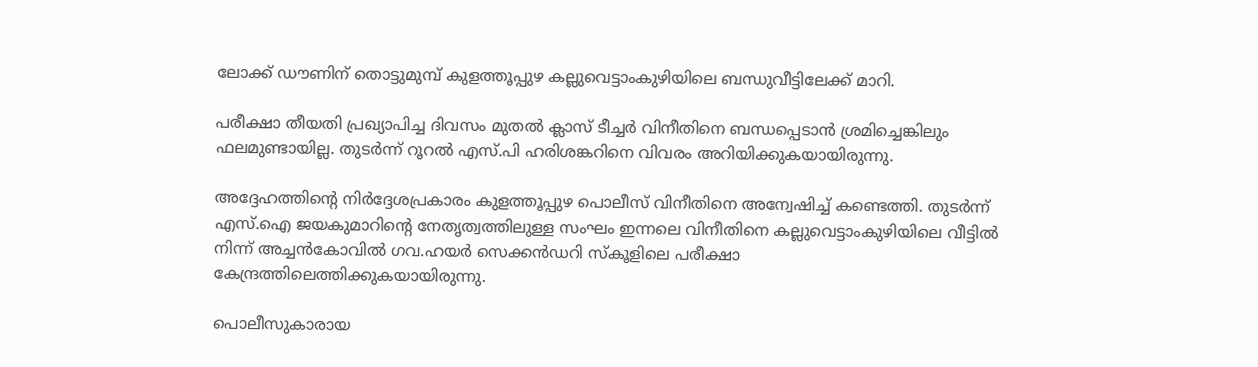ലോക്ക് ഡൗണിന് തൊട്ടുമുമ്പ് കുളത്തൂപ്പുഴ കല്ലുവെട്ടാംകുഴിയിലെ ബന്ധുവീട്ടിലേക്ക് മാറി.

പരീക്ഷാ തീയതി പ്രഖ്യാപിച്ച ദിവസം മുതൽ ക്ലാസ് ടീച്ചർ വിനീതിനെ ബന്ധപ്പെടാൻ ശ്രമിച്ചെങ്കിലും ഫലമുണ്ടായില്ല. തുടർന്ന് റൂറൽ എസ്.പി ഹരിശങ്കറിനെ വിവരം അറിയിക്കുകയായിരുന്നു.

അദ്ദേഹത്തിന്റെ നിർദ്ദേശപ്രകാരം കുളത്തൂപ്പുഴ പൊലീസ് വിനീതിനെ അന്വേഷിച്ച് കണ്ടെത്തി. തുടർന്ന് എസ്.ഐ ജയകുമാറിന്റെ നേതൃത്വത്തിലുള്ള സംഘം ഇന്നലെ വിനീതിനെ കല്ലുവെട്ടാംകുഴിയിലെ വീട്ടിൽ നിന്ന് അച്ചൻകോവിൽ ഗവ.ഹയർ സെക്കൻഡറി സ്കൂളിലെ പരീക്ഷാ കേന്ദ്രത്തിലെത്തിക്കുകയായിരുന്നു.

പൊലീസുകാരായ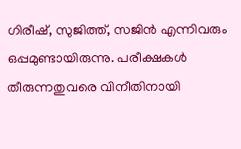ഗിരീഷ്, സുജിത്ത്, സജിൻ എന്നിവരും ഒപ്പമുണ്ടായിരുന്നു. പരീക്ഷകൾ തീരുന്നതുവരെ വിനീതിനായി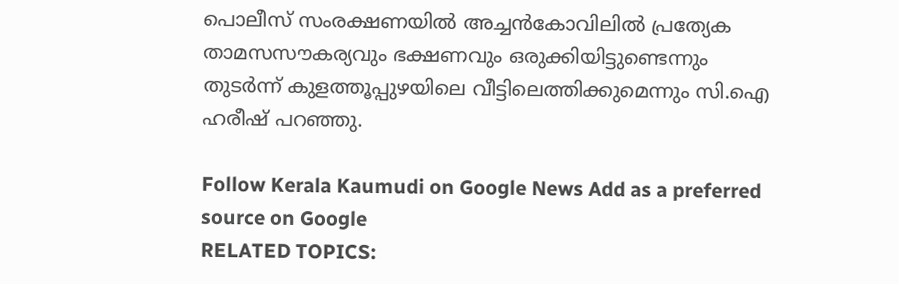പൊലീസ് സംരക്ഷണയിൽ അച്ചൻകോവിലിൽ പ്രത്യേക താമസസൗകര്യവും ഭക്ഷണവും ഒരുക്കിയിട്ടുണ്ടെന്നും തുടർന്ന് കുളത്തൂപ്പുഴയിലെ വീട്ടിലെത്തിക്കുമെന്നും സി.ഐ ഹരീഷ് പറഞ്ഞു.

Follow Kerala Kaumudi on Google News Add as a preferred source on Google
RELATED TOPICS: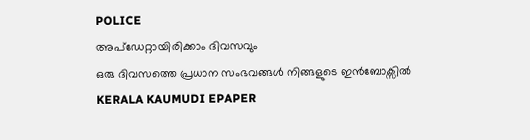POLICE
അപ്ഡേറ്റായിരിക്കാം ദിവസവും
ഒരു ദിവസത്തെ പ്രധാന സംഭവങ്ങൾ നിങ്ങളുടെ ഇൻബോക്സിൽ
KERALA KAUMUDI EPAPER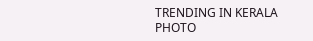TRENDING IN KERALA
PHOTO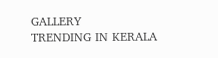GALLERY
TRENDING IN KERALA